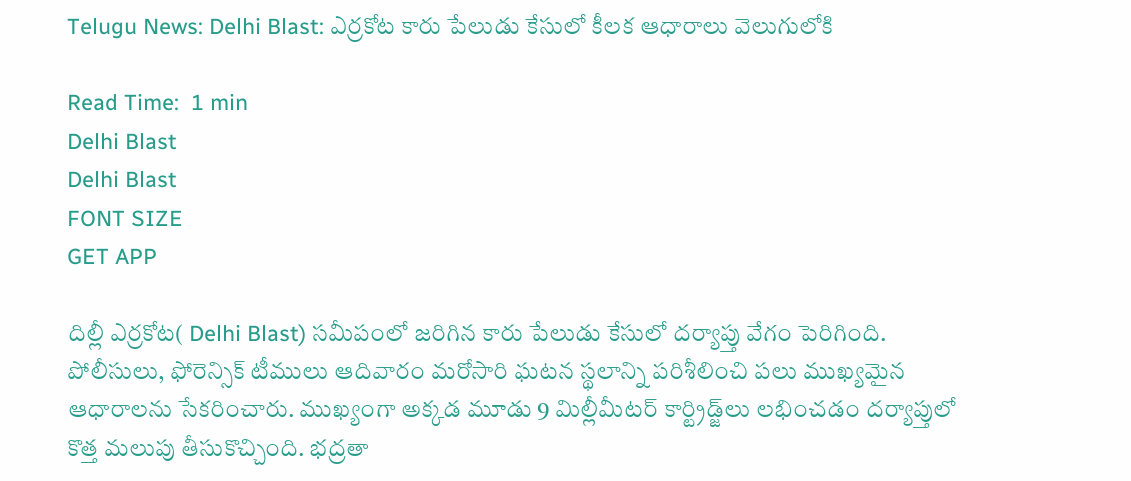Telugu News: Delhi Blast: ఎర్రకోట కారు పేలుడు కేసులో కీలక ఆధారాలు వెలుగులోకి

Read Time:  1 min
Delhi Blast
Delhi Blast
FONT SIZE
GET APP

దిల్లీ ఎర్రకోట( Delhi Blast) సమీపంలో జరిగిన కారు పేలుడు కేసులో దర్యాప్తు వేగం పెరిగింది. పోలీసులు, ఫోరెన్సిక్ టీములు ఆదివారం మరోసారి ఘటన స్థలాన్ని పరిశీలించి పలు ముఖ్యమైన ఆధారాలను సేకరించారు. ముఖ్యంగా అక్కడ మూడు 9 మిల్లీమీటర్ కార్ట్రిడ్జ్‌లు లభించడం దర్యాప్తులో కొత్త మలుపు తీసుకొచ్చింది. భద్రతా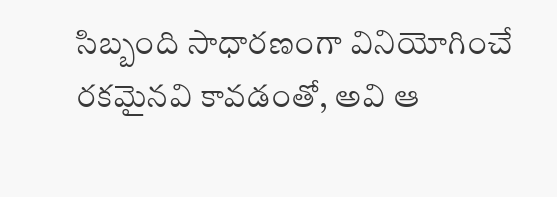సిబ్బంది సాధారణంగా వినియోగించే రకమైనవి కావడంతో, అవి ఆ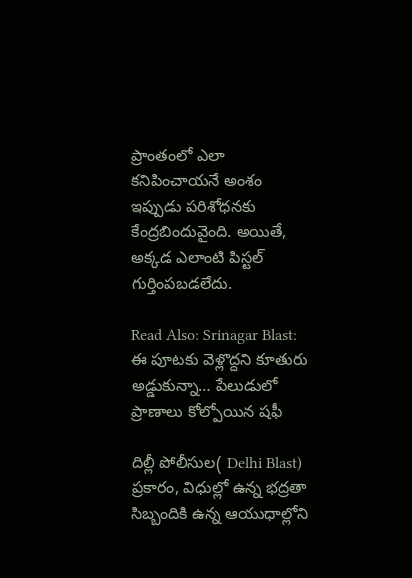ప్రాంతంలో ఎలా కనిపించాయనే అంశం ఇప్పుడు పరిశోధనకు కేంద్రబిందువైంది. అయితే, అక్కడ ఎలాంటి పిస్టల్‌ గుర్తింపబడలేదు.

Read Also: Srinagar Blast: ఈ పూటకు వెళ్లొద్దని కూతురు అడ్డుకున్నా… పేలుడులో ప్రాణాలు కోల్పోయిన షఫీ

దిల్లీ పోలీసుల( Delhi Blast) ప్రకారం, విధుల్లో ఉన్న భద్రతా సిబ్బందికి ఉన్న ఆయుధాల్లోని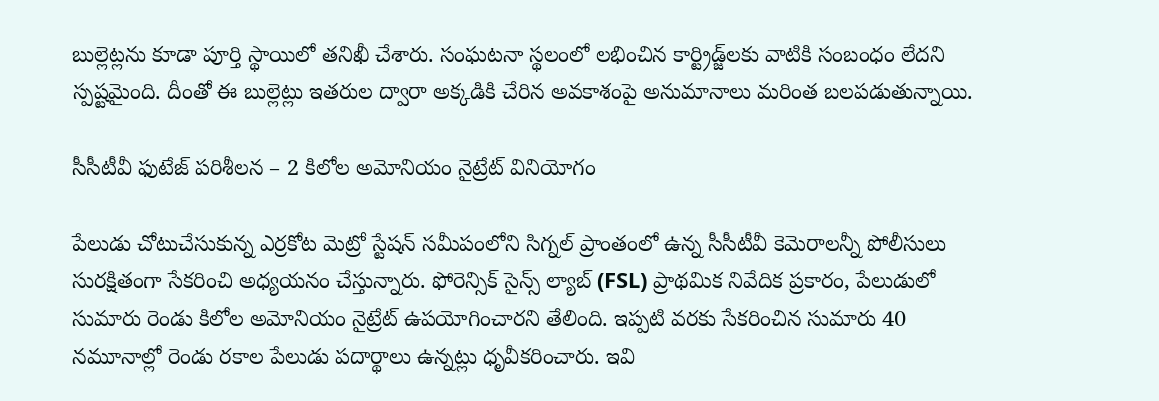బుల్లెట్లను కూడా పూర్తి స్థాయిలో తనిఖీ చేశారు. సంఘటనా స్థలంలో లభించిన కార్ట్రిడ్జ్‌లకు వాటికి సంబంధం లేదని స్పష్టమైంది. దీంతో ఈ బుల్లెట్లు ఇతరుల ద్వారా అక్కడికి చేరిన అవకాశంపై అనుమానాలు మరింత బలపడుతున్నాయి.

సీసీటీవీ ఫుటేజ్ పరిశీలన – 2 కిలోల అమోనియం నైట్రేట్ వినియోగం

పేలుడు చోటుచేసుకున్న ఎర్రకోట మెట్రో స్టేషన్ సమీపంలోని సిగ్నల్ ప్రాంతంలో ఉన్న సీసీటీవీ కెమెరాలన్నీ పోలీసులు సురక్షితంగా సేకరించి అధ్యయనం చేస్తున్నారు. ఫోరెన్సిక్ సైన్స్ ల్యాబ్ (FSL) ప్రాథమిక నివేదిక ప్రకారం, పేలుడులో సుమారు రెండు కిలోల అమోనియం నైట్రేట్ ఉపయోగించారని తేలింది. ఇప్పటి వరకు సేకరించిన సుమారు 40 నమూనాల్లో రెండు రకాల పేలుడు పదార్థాలు ఉన్నట్లు ధృవీకరించారు. ఇవి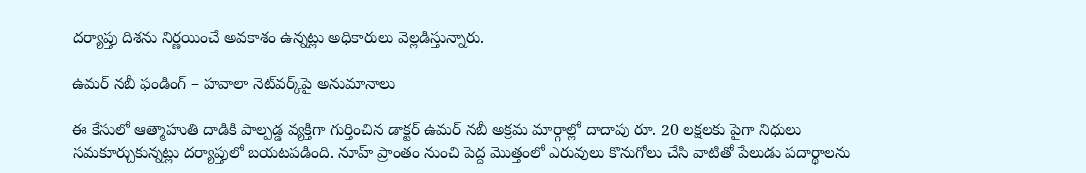దర్యాప్తు దిశను నిర్ణయించే అవకాశం ఉన్నట్లు అధికారులు వెల్లడిస్తున్నారు.

ఉమర్ నబీ ఫండింగ్‌ – హవాలా నెట్‌వర్క్‌పై అనుమానాలు

ఈ కేసులో ఆత్మాహుతి దాడికి పాల్పడ్డ వ్యక్తిగా గుర్తించిన డాక్టర్ ఉమర్ నబీ అక్రమ మార్గాల్లో దాదాపు రూ. 20 లక్షలకు పైగా నిధులు సమకూర్చుకున్నట్లు దర్యాప్తులో బయటపడింది. నూహ్ ప్రాంతం నుంచి పెద్ద మొత్తంలో ఎరువులు కొనుగోలు చేసి వాటితో పేలుడు పదార్థాలను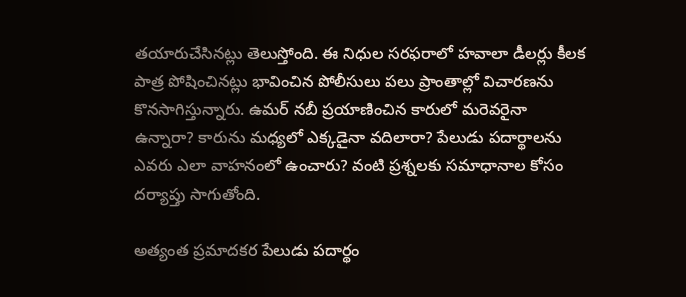తయారుచేసినట్లు తెలుస్తోంది. ఈ నిధుల సరఫరాలో హవాలా డీలర్లు కీలక పాత్ర పోషించినట్లు భావించిన పోలీసులు పలు ప్రాంతాల్లో విచారణను కొనసాగిస్తున్నారు. ఉమర్ నబీ ప్రయాణించిన కారులో మరెవరైనా ఉన్నారా? కారును మధ్యలో ఎక్కడైనా వదిలారా? పేలుడు పదార్థాలను ఎవరు ఎలా వాహనంలో ఉంచారు? వంటి ప్రశ్నలకు సమాధానాల కోసం దర్యాప్తు సాగుతోంది.

అత్యంత ప్రమాదకర పేలుడు పదార్థం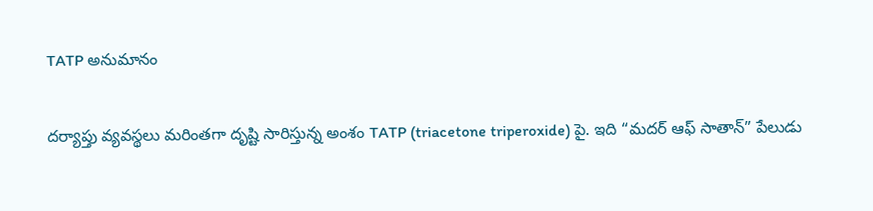TATP అనుమానం

దర్యాప్తు వ్యవస్థలు మరింతగా దృష్టి సారిస్తున్న అంశం TATP (triacetone triperoxide) పై. ఇది “మదర్ ఆఫ్ సాతాన్” పేలుడు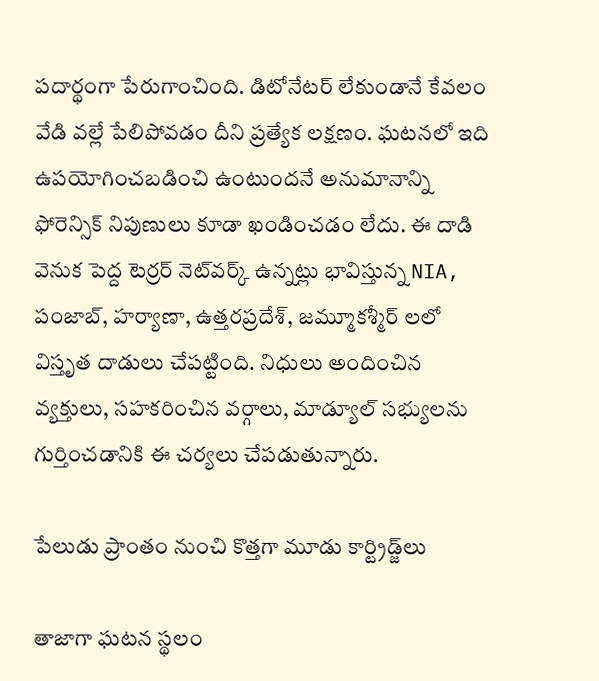పదార్థంగా పేరుగాంచింది. డిటోనేటర్ లేకుండానే కేవలం వేడి వల్లే పేలిపోవడం దీని ప్రత్యేక లక్షణం. ఘటనలో ఇది ఉపయోగించబడించి ఉంటుందనే అనుమానాన్ని ఫోరెన్సిక్ నిపుణులు కూడా ఖండించడం లేదు. ఈ దాడి వెనుక పెద్ద టెర్రర్ నెట్‌వర్క్ ఉన్నట్లు భావిస్తున్న NIA, పంజాబ్, హర్యాణా, ఉత్తరప్రదేశ్, జమ్మూకశ్మీర్ లలో విస్తృత దాడులు చేపట్టింది. నిధులు అందించిన వ్యక్తులు, సహకరించిన వర్గాలు, మాడ్యూల్ సభ్యులను గుర్తించడానికి ఈ చర్యలు చేపడుతున్నారు.

పేలుడు ప్రాంతం నుంచి కొత్తగా మూడు కార్ట్రిడ్జ్‌లు

తాజాగా ఘటన స్థలం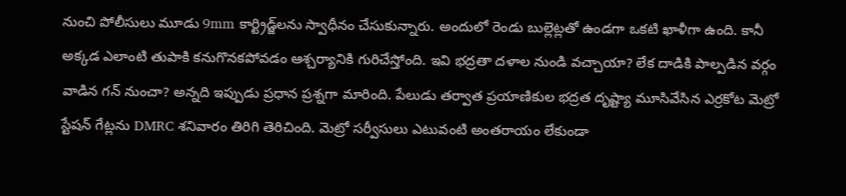నుంచి పోలీసులు మూడు 9mm కార్ట్రిడ్జ్‌లను స్వాధీనం చేసుకున్నారు. అందులో రెండు బుల్లెట్లతో ఉండగా ఒకటి ఖాళీగా ఉంది. కానీ అక్కడ ఎలాంటి తుపాకి కనుగొనకపోవడం ఆశ్చర్యానికి గురిచేస్తోంది. ఇవి భద్రతా దళాల నుండి వచ్చాయా? లేక దాడికి పాల్పడిన వర్గం వాడిన గన్‌ నుంచా? అన్నది ఇప్పుడు ప్రధాన ప్రశ్నగా మారింది. పేలుడు తర్వాత ప్రయాణికుల భద్రత దృష్ట్యా మూసివేసిన ఎర్రకోట మెట్రో స్టేషన్ గేట్లను DMRC శనివారం తిరిగి తెరిచింది. మెట్రో సర్వీసులు ఎటువంటి అంతరాయం లేకుండా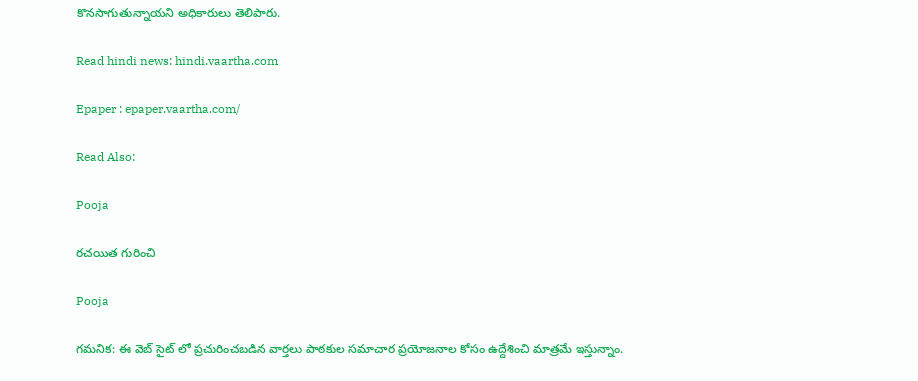కొనసాగుతున్నాయని అధికారులు తెలిపారు.

Read hindi news: hindi.vaartha.com

Epaper : epaper.vaartha.com/

Read Also:

Pooja

రచయిత గురించి

Pooja

గమనిక: ఈ వెబ్ సైట్ లో ప్రచురించబడిన వార్తలు పాఠకుల సమాచార ప్రయోజనాల కోసం ఉద్దేశించి మాత్రమే ఇస్తున్నాం.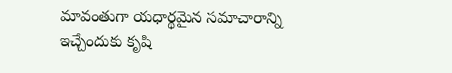మావంతుగా యధార్థమైన సమాచారాన్ని ఇచ్చేందుకు కృషి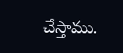చేస్తాము.